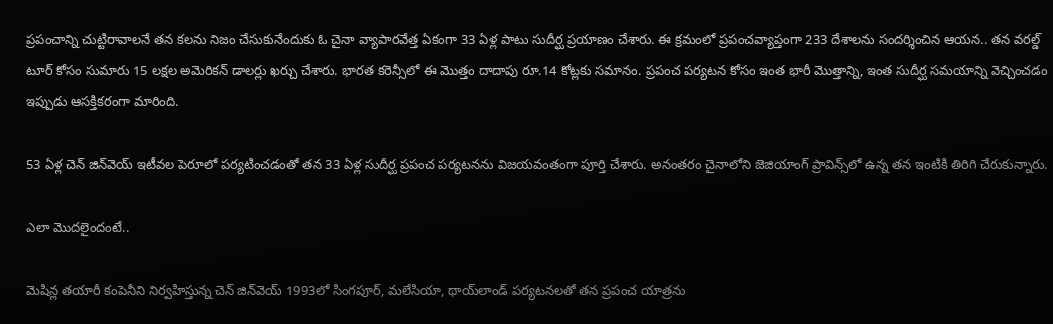ప్రపంచాన్ని చుట్టిరావాలనే తన కలను నిజం చేసుకునేందుకు ఓ చైనా వ్యాపారవేత్త ఏకంగా 33 ఏళ్ల పాటు సుదీర్ఘ ప్రయాణం చేశారు. ఈ క్రమంలో ప్రపంచవ్యాప్తంగా 233 దేశాలను సందర్శించిన ఆయన.. తన వరల్డ్ టూర్ కోసం సుమారు 15 లక్షల అమెరికన్ డాలర్లు ఖర్చు చేశారు. భారత కరెన్సీలో ఈ మొత్తం దాదాపు రూ.14 కోట్లకు సమానం. ప్రపంచ పర్యటన కోసం ఇంత భారీ మొత్తాన్ని, ఇంత సుదీర్ఘ సమయాన్ని వెచ్చించడం ఇప్పుడు ఆసక్తికరంగా మారింది.

53 ఏళ్ల చెన్ జిన్‌వెయ్‌ ఇటీవల పెరూలో పర్యటించడంతో తన 33 ఏళ్ల సుదీర్ఘ ప్రపంచ పర్యటనను విజయవంతంగా పూర్తి చేశారు. అనంతరం చైనాలోని జెజియాంగ్ ప్రావిన్స్‌లో ఉన్న తన ఇంటికి తిరిగి చేరుకున్నారు.

ఎలా మొదలైందంటే..

మెషిన్ల తయారీ కంపెనీని నిర్వహిస్తున్న చెన్ జిన్‌వెయ్‌ 1993లో సింగపూర్, మలేసియా, థాయ్‌లాండ్ పర్యటనలతో తన ప్రపంచ యాత్రను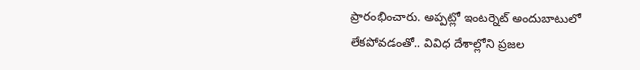ప్రారంభించారు. అప్పట్లో ఇంటర్నెట్ అందుబాటులో లేకపోవడంతో.. వివిధ దేశాల్లోని ప్రజల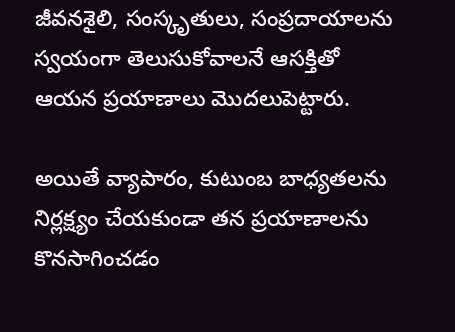జీవనశైలి, సంస్కృతులు, సంప్రదాయాలను స్వయంగా తెలుసుకోవాలనే ఆసక్తితో ఆయన ప్రయాణాలు మొదలుపెట్టారు.

అయితే వ్యాపారం, కుటుంబ బాధ్యతలను నిర్లక్ష్యం చేయకుండా తన ప్రయాణాలను కొనసాగించడం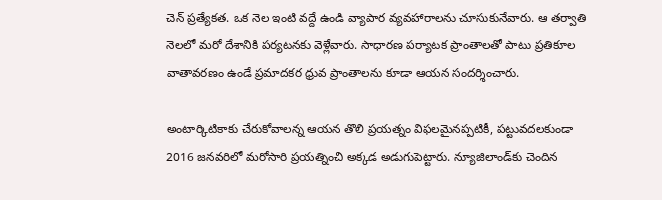చెన్ ప్రత్యేకత. ఒక నెల ఇంటి వద్దే ఉండి వ్యాపార వ్యవహారాలను చూసుకునేవారు. ఆ తర్వాతి నెలలో మరో దేశానికి పర్యటనకు వెళ్లేవారు. సాధారణ పర్యాటక ప్రాంతాలతో పాటు ప్రతికూల వాతావరణం ఉండే ప్రమాదకర ధ్రువ ప్రాంతాలను కూడా ఆయన సందర్శించారు.

అంటార్కిటికాకు చేరుకోవాలన్న ఆయన తొలి ప్రయత్నం విఫలమైనప్పటికీ, పట్టువదలకుండా 2016 జనవరిలో మరోసారి ప్రయత్నించి అక్కడ అడుగుపెట్టారు. న్యూజిలాండ్‌కు చెందిన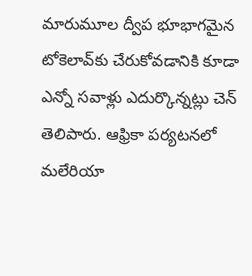మారుమూల ద్వీప భూభాగమైన టోకెలావ్‌కు చేరుకోవడానికి కూడా ఎన్నో సవాళ్లు ఎదుర్కొన్నట్లు చెన్ తెలిపారు. ఆఫ్రికా పర్యటనలో మలేరియా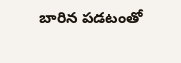బారిన పడటంతో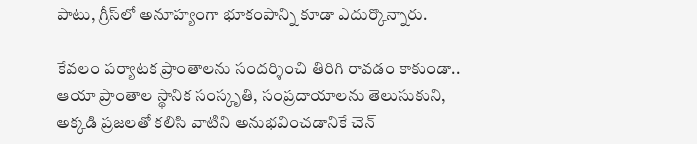పాటు, గ్రీస్‌లో అనూహ్యంగా భూకంపాన్ని కూడా ఎదుర్కొన్నారు.

కేవలం పర్యాటక ప్రాంతాలను సందర్శించి తిరిగి రావడం కాకుండా.. ఆయా ప్రాంతాల స్థానిక సంస్కృతి, సంప్రదాయాలను తెలుసుకుని, అక్కడి ప్రజలతో కలిసి వాటిని అనుభవించడానికే చెన్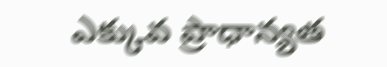ఎక్కువ ప్రాధాన్యత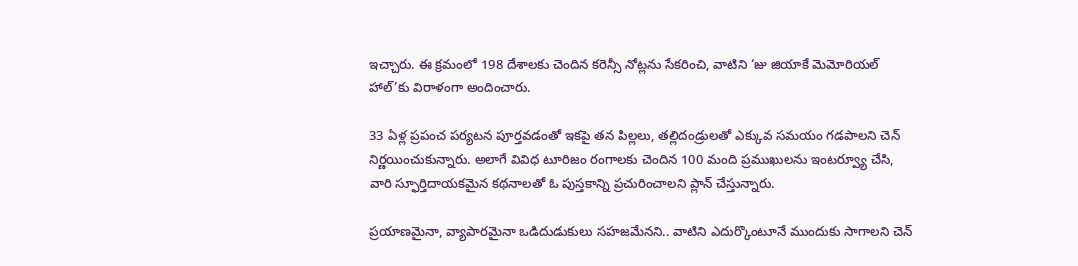ఇచ్చారు. ఈ క్రమంలో 198 దేశాలకు చెందిన కరెన్సీ నోట్లను సేకరించి, వాటిని ‘జు జియాకే మెమోరియల్ హాల్‌’కు విరాళంగా అందించారు.

33 ఏళ్ల ప్రపంచ పర్యటన పూర్తవడంతో ఇకపై తన పిల్లలు, తల్లిదండ్రులతో ఎక్కువ సమయం గడపాలని చెన్ నిర్ణయించుకున్నారు. అలాగే వివిధ టూరిజం రంగాలకు చెందిన 100 మంది ప్రముఖులను ఇంటర్వ్యూ చేసి, వారి స్ఫూర్తిదాయకమైన కథనాలతో ఓ పుస్తకాన్ని ప్రచురించాలని ప్లాన్ చేస్తున్నారు.

ప్రయాణమైనా, వ్యాపారమైనా ఒడిదుడుకులు సహజమేనని.. వాటిని ఎదుర్కొంటూనే ముందుకు సాగాలని చెన్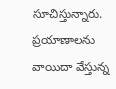సూచిస్తున్నారు. ప్రయాణాలను వాయిదా వేస్తున్న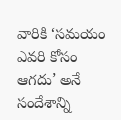వారికి ‘సమయం ఎవరి కోసం ఆగదు’ అనే సందేశాన్ని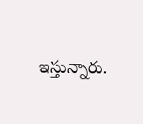ఇస్తున్నారు.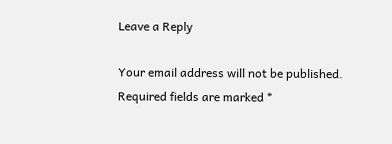Leave a Reply

Your email address will not be published. Required fields are marked *